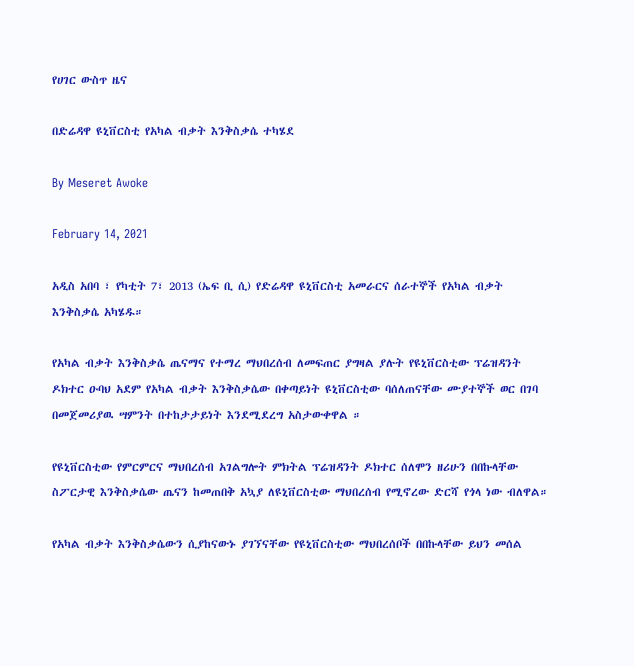የሀገር ውስጥ ዜና

በድሬዳዋ ዩኒቨርስቲ የአካል ብቃት እንቅስቃሴ ተካሄደ

By Meseret Awoke

February 14, 2021

አዲስ አበባ ፣ የካቲት 7፣ 2013 (ኤፍ ቢ ሲ) የድሬዳዋ ዩኒቨርስቲ አመራርና ሰራተኞች የአካል ብቃት እንቅስቃሴ አካሄዱ።

የአካል ብቃት እንቅስቃሴ ጤናማና የተማረ ማህበረሰብ ለመፍጠር ያግዛል ያሉት የዩኒቨርስቲው ፕሬዝዳንት ዶክተር ዑባህ አደም የአካል ብቃት እንቅስቃሴው በቀጣይነት ዩኒቨርስቲው ባሰለጠናቸው ሙያተኞች ወር በገባ በመጀመሪያዉ ሣምንት በተከታታይነት እንደሚደረግ አስታውቀዋል ።

የዩኒቨርስቲው የምርምርና ማህበረሰብ አገልግሎት ምክትል ፕሬዝዳንት ዶክተር ሰለሞን ዘሪሁን በበኩላቸው ስፖርታዊ እንቅስቃሴው ጤናን ከመጠበቅ አኳያ ለዩኒቨርስቲው ማህበረሰብ የሚኖረው ድርሻ የጎላ ነው ብለዋል።

የአካል ብቃት እንቅስቃሴውን ሲያከናውኑ ያገኘናቸው የዩኒቨርስቲው ማህበረሰቦች በበኩላቸው ይህን መሰል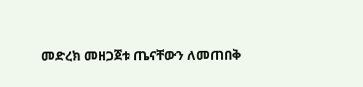መድረክ መዘጋጀቱ ጤናቸውን ለመጠበቅ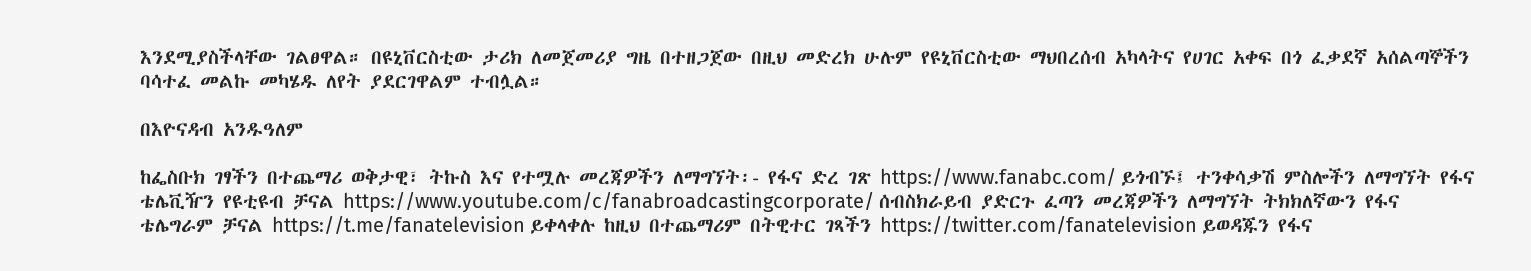እንደሚያስችላቸው ገልፀዋል። በዩኒቨርስቲው ታሪክ ለመጀመሪያ ግዜ በተዘጋጀው በዚህ መድረክ ሁሉም የዩኒቨርስቲው ማህበረሰብ አካላትና የሀገር አቀፍ በጎ ፈቃደኛ አሰልጣኞችን ባሳተፈ መልኩ መካሄዱ ለየት ያደርገዋልም ተብሏል።

በእዮናዳብ አንዱዓለም

ከፌስቡክ ገፃችን በተጨማሪ ወቅታዊ፣ ትኩስ እና የተሟሉ መረጃዎችን ለማግኘት፡- የፋና ድረ ገጽ https://www.fanabc.com/ ይጎብኙ፤ ተንቀሳቃሽ ምስሎችን ለማግኘት የፋና ቴሌቪዥን የዩቲዩብ ቻናል https://www.youtube.com/c/fanabroadcastingcorporate/ ሰብስክራይብ ያድርጉ ፈጣን መረጃዎችን ለማግኘት ትክክለኛውን የፋና ቴሌግራም ቻናል https://t.me/fanatelevision ይቀላቀሉ ከዚህ በተጨማሪም በትዊተር ገጻችን https://twitter.com/fanatelevision ይወዳጁን የፋና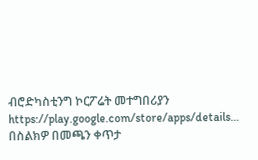ብሮድካስቲንግ ኮርፖሬት መተግበሪያን https://play.google.com/store/apps/details… በስልክዎ በመጫን ቀጥታ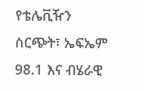የቴሌቪዥን ስርጭት፣ ኤፍኤም 98.1 እና ብሄራዊ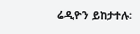ሬዲዮን ይከታተሉ፡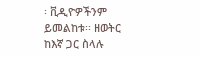፡ ቪዲዮዎችንም ይመልከቱ፡፡ ዘወትር ከእኛ ጋር ስላሉ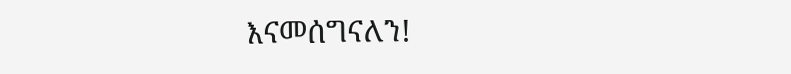እናመሰግናለን!